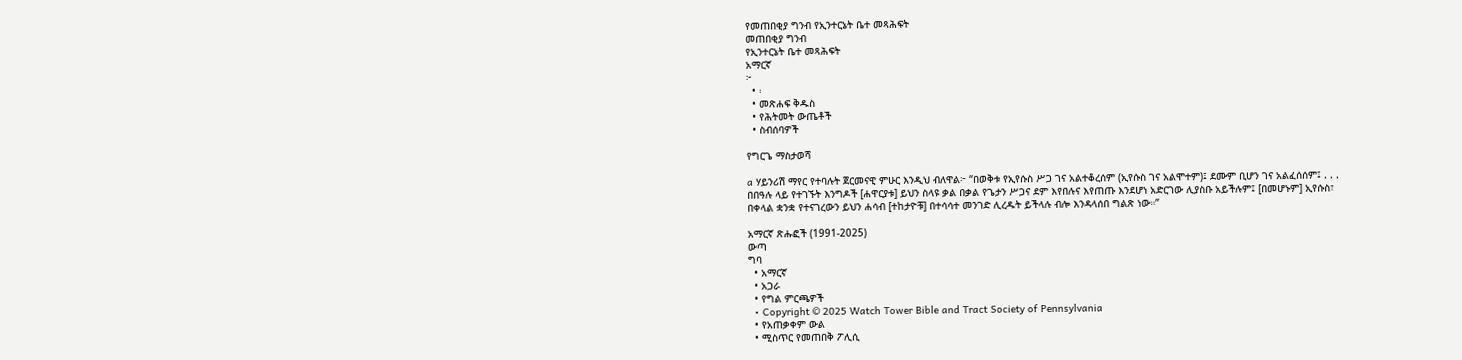የመጠበቂያ ግንብ የኢንተርኔት ቤተ መጻሕፍት
መጠበቂያ ግንብ
የኢንተርኔት ቤተ መጻሕፍት
አማርኛ
፦
  • ፡
  • መጽሐፍ ቅዱስ
  • የሕትመት ውጤቶች
  • ስብሰባዎች

የግርጌ ማስታወሻ

a ሃይንሪሽ ማየር የተባሉት ጀርመናዊ ምሁር እንዲህ ብለዋል፦ “በወቅቱ የኢየሱስ ሥጋ ገና አልተቆረሰም (ኢየሱስ ገና አልሞተም)፤ ደሙም ቢሆን ገና አልፈሰሰም፤ . . . በበዓሉ ላይ የተገኙት እንግዶች [ሐዋርያቱ] ይህን ስላዩ ቃል በቃል የጌታን ሥጋና ደም እየበሉና እየጠጡ እንደሆነ አድርገው ሊያስቡ አይችሉም፤ [በመሆኑም] ኢየሱስ፣ በቀላል ቋንቋ የተናገረውን ይህን ሐሳብ [ተከታዮቹ] በተሳሳተ መንገድ ሊረዱት ይችላሉ ብሎ እንዳላሰበ ግልጽ ነው።”

አማርኛ ጽሑፎች (1991-2025)
ውጣ
ግባ
  • አማርኛ
  • አጋራ
  • የግል ምርጫዎች
  • Copyright © 2025 Watch Tower Bible and Tract Society of Pennsylvania
  • የአጠቃቀም ውል
  • ሚስጥር የመጠበቅ ፖሊሲ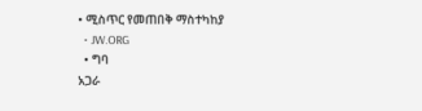• ሚስጥር የመጠበቅ ማስተካከያ
  • JW.ORG
  • ግባ
አጋራ